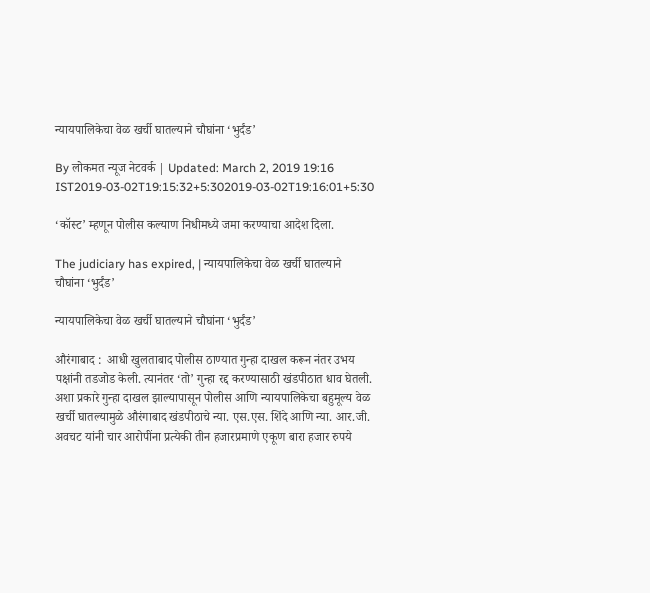न्यायपालिकेचा वेळ खर्ची घातल्याने चौघांना ‘भुर्दंड’

By लोकमत न्यूज नेटवर्क | Updated: March 2, 2019 19:16 IST2019-03-02T19:15:32+5:302019-03-02T19:16:01+5:30

‘कॉस्ट’ म्हणून पोलीस कल्याण निधीमध्ये जमा करण्याचा आदेश दिला.

The judiciary has expired, | न्यायपालिकेचा वेळ खर्ची घातल्याने चौघांना ‘भुर्दंड’

न्यायपालिकेचा वेळ खर्ची घातल्याने चौघांना ‘भुर्दंड’

औरंगाबाद :  आधी खुलताबाद पोलीस ठाण्यात गुन्हा दाखल करून नंतर उभय पक्षांनी तडजोड केली. त्यानंतर ‘तो’ गुन्हा रद्द करण्यासाठी खंडपीठात धाव घेतली. अशा प्रकारे गुन्हा दाखल झाल्यापासून पोलीस आणि न्यायपालिकेचा बहुमूल्य वेळ खर्ची घातल्यामुळे औरंगाबाद खंडपीठाचे न्या. एस.एस. शिंदे आणि न्या. आर.जी. अवचट यांनी चार आरोपींना प्रत्येकी तीन हजारप्रमाणे एकूण बारा हजार रुपये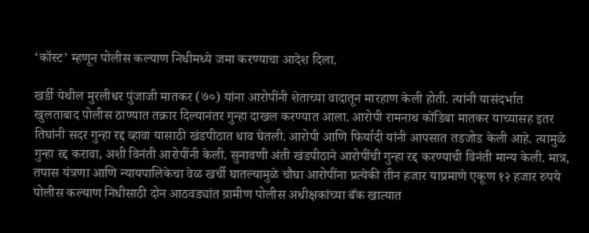‘कॉस्ट’ म्हणून पोलीस कल्याण निधीमध्ये जमा करण्याचा आदेश दिला.

खर्डी येथील मुरलीधर पुंजाजी मातकर (७०) यांना आरोपींनी शेताच्या वादातून मारहाण केली होती. त्यांनी यासंदर्भात खुलताबाद पोलीस ठाण्यात तक्रार दिल्यानंतर गुन्हा दाखल करण्यात आला. आरोपी रामनाथ कोंडिबा मातकर याच्यासह इतर तिघांनी सदर गुन्हा रद्द व्हावा यासाठी खंडपीठात धाव घेतली. आरोपी आणि फिर्यादी यांनी आपसात तडजोड केली आहे. त्यामुळे गुन्हा रद्द करावा, अशी विनंती आरोपींनी केली. सुनावणी अंती खंडपीठाने आरोपींची गुन्हा रद्द करण्याची विनंती मान्य केली. मात्र, तपास यंत्रणा आणि न्यायपालिकेचा वेळ खर्ची घातल्यामुळे चौघा आरोपींना प्रत्येकी तीन हजार याप्रमाणे एकूण १२ हजार रुपये पोलीस कल्याण निधीसाठी दोन आठवड्यांत ग्रामीण पोलीस अधीक्षकांच्या बँक खात्यात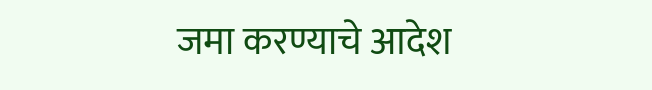जमा करण्याचे आदेश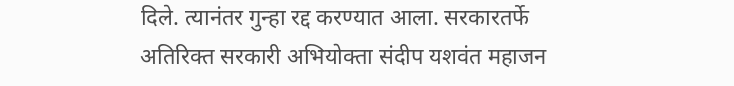दिले. त्यानंतर गुन्हा रद्द करण्यात आला. सरकारतर्फे अतिरिक्त सरकारी अभियोक्ता संदीप यशवंत महाजन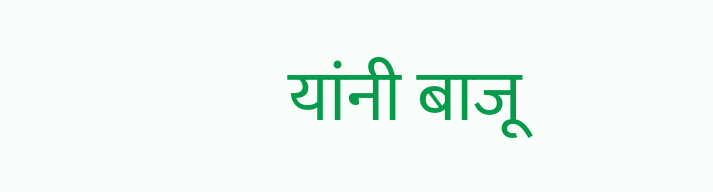यांनी बाजू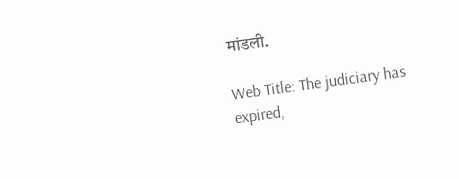मांडली.

Web Title: The judiciary has expired,